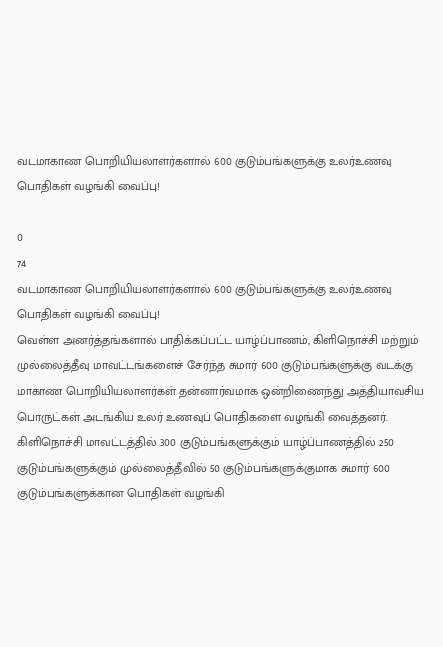வடமாகாண பொறியியலாளர்களால் 600 குடும்பங்களுக்கு உலர்உணவு பொதிகள் வழங்கி வைப்பு!

0
74
வடமாகாண பொறியியலாளர்களால் 600 குடும்பங்களுக்கு உலர்உணவு பொதிகள் வழங்கி வைப்பு!
வெள்ள அனர்த்தங்களால் பாதிக்கப்பட்ட யாழ்ப்பாணம், கிளிநொச்சி மற்றும் முல்லைத்தீவு மாவட்டங்களைச் சேர்ந்த சுமார் 600 குடும்பங்களுக்கு வடக்கு மாகாண பொறியியலாளர்கள் தன்னார்வமாக ஒன்றிணைந்து அத்தியாவசிய பொருட்கள் அடங்கிய உலர் உணவுப் பொதிகளை வழங்கி வைத்தனர்.
கிளிநொச்சி மாவட்டத்தில் 300 குடும்பங்களுக்கும் யாழ்ப்பாணத்தில் 250 குடும்பங்களுக்கும் முல்லைத்தீவில் 50 குடும்பங்களுக்குமாக சுமார் 600 குடும்பங்களுக்கான பொதிகள் வழங்கி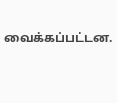வைக்கப்பட்டன.